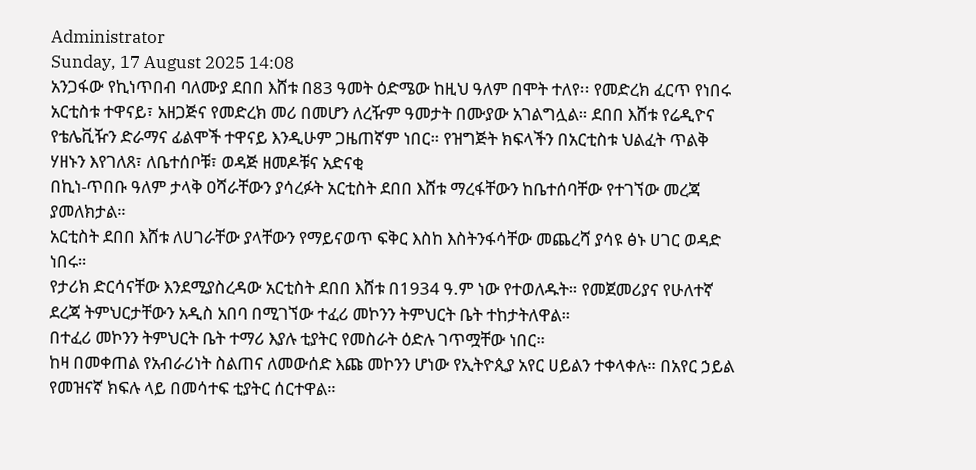Administrator
Sunday, 17 August 2025 14:08
አንጋፋው የኪነጥበብ ባለሙያ ደበበ እሸቱ በ83 ዓመት ዕድሜው ከዚህ ዓለም በሞት ተለየ፡፡ የመድረክ ፈርጥ የነበሩ አርቲስቱ ተዋናይ፣ አዘጋጅና የመድረክ መሪ በመሆን ለረዥም ዓመታት በሙያው አገልግሏል። ደበበ እሸቱ የሬዲዮና የቴሌቪዥን ድራማና ፊልሞች ተዋናይ እንዲሁም ጋዜጠኛም ነበር። የዝግጅት ክፍላችን በአርቲስቱ ህልፈት ጥልቅ ሃዘኑን እየገለጸ፣ ለቤተሰቦቹ፣ ወዳጅ ዘመዶቹና አድናቂ
በኪነ-ጥበቡ ዓለም ታላቅ ዐሻራቸውን ያሳረፉት አርቲስት ደበበ እሸቱ ማረፋቸውን ከቤተሰባቸው የተገኘው መረጃ ያመለክታል።
አርቲስት ደበበ እሸቱ ለሀገራቸው ያላቸውን የማይናወጥ ፍቅር እስከ እስትንፋሳቸው መጨረሻ ያሳዩ ፅኑ ሀገር ወዳድ ነበሩ።
የታሪክ ድርሳናቸው እንደሚያስረዳው አርቲስት ደበበ እሸቱ በ1934 ዓ.ም ነው የተወለዱት። የመጀመሪያና የሁለተኛ ደረጃ ትምህርታቸውን አዲስ አበባ በሚገኘው ተፈሪ መኮንን ትምህርት ቤት ተከታትለዋል።
በተፈሪ መኮንን ትምህርት ቤት ተማሪ እያሉ ቲያትር የመስራት ዕድሉ ገጥሟቸው ነበር።
ከዛ በመቀጠል የአብራሪነት ስልጠና ለመውሰድ እጩ መኮንን ሆነው የኢትዮጲያ አየር ሀይልን ተቀላቀሉ። በአየር ኃይል የመዝናኛ ክፍሉ ላይ በመሳተፍ ቲያትር ሰርተዋል።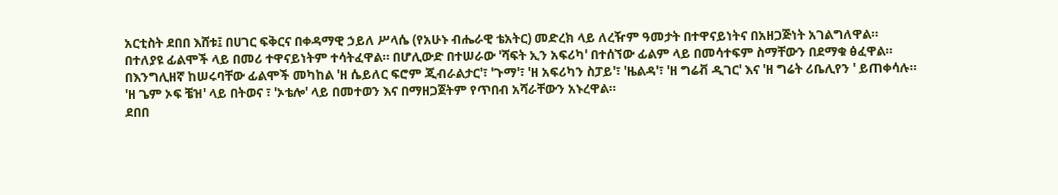አርቲስት ደበበ እሸቱ፤ በሀገር ፍቅርና በቀዳማዊ ኃይለ ሥላሴ (የአሁኑ ብሔራዊ ቴአትር) መድረክ ላይ ለረዥም ዓመታት በተዋናይነትና በአዘጋጅነት አገልግለዋል።
በተለያዩ ፊልሞች ላይ በመሪ ተዋናይነትም ተሳትፈዋል። በሆሊውድ በተሠራው 'ሻፍት ኢን አፍሪካ' በተሰኘው ፊልም ላይ በመሳተፍም ስማቸውን በደማቁ ፅፈዋል።
በእንግሊዘኛ ከሠሩባቸው ፊልሞች መካከል 'ዘ ሴይለር ፍሮም ጂብራልታር'፣ 'ጉማ'፣ 'ዘ አፍሪካን ስፓይ'፣ 'ዜልዳ'፣ 'ዘ ግሬቭ ዲገር' እና 'ዘ ግሬት ሪቤሊየን ' ይጠቀሳሉ።
'ዘ ጌም ኦፍ ቼዝ' ላይ በትወና ፣ 'ኦቴሎ' ላይ በመተወን እና በማዘጋጀትም የጥበብ አሻራቸውን አኑረዋል።
ደበበ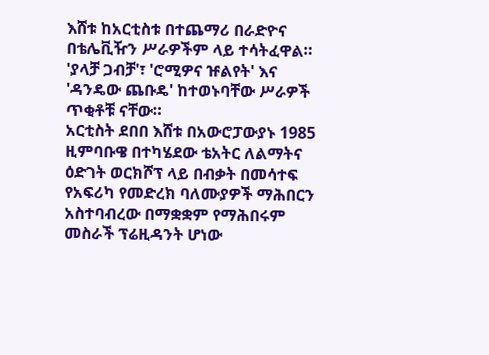እሸቱ ከአርቲስቱ በተጨማሪ በራድዮና በቴሌቪዥን ሥራዎችም ላይ ተሳትፈዋል። 'ያላቻ ጋብቻ'፣ 'ሮሚዎና ዡልየት' እና 'ዳንዴው ጨቡዴ' ከተወኑባቸው ሥራዎች ጥቂቶቹ ናቸው።
አርቲስት ደበበ እሸቱ በአውሮፓውያኑ 1985 ዚምባቡዌ በተካሄደው ቴአትር ለልማትና ዕድገት ወርክሾፕ ላይ በብቃት በመሳተፍ የአፍሪካ የመድረክ ባለሙያዎች ማሕበርን አስተባብረው በማቋቋም የማሕበሩም መስራች ፕሬዚዳንት ሆነው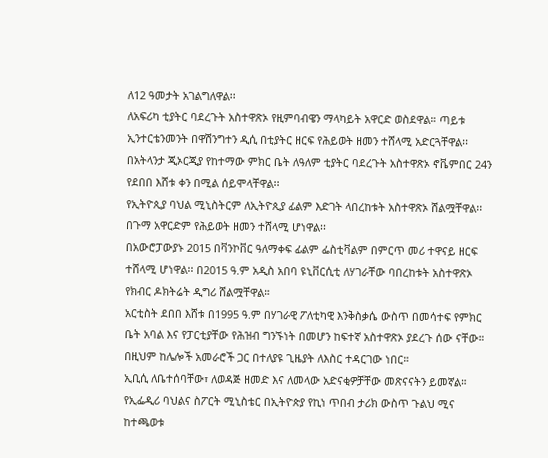ለ12 ዓመታት አገልግለዋል፡፡
ለአፍሪካ ቲያትር ባደረጉት አስተዋጽኦ የዚምባብዌን ማላካይት አዋርድ ወስደዋል። ጣይቱ ኢንተርቴንመንት በዋሽንግተን ዲሲ በቲያትር ዘርፍ የሕይወት ዘመን ተሸላሚ አድርጓቸዋል፡፡
በአትላንታ ጂኦርጂያ የከተማው ምክር ቤት ለዓለም ቲያትር ባደረጉት አስተዋጽኦ ኖቬምበር 24ን የደበበ እሸቱ ቀን በሚል ሰይሞላቸዋል፡፡
የኢትዮጲያ ባህል ሚኒስትርም ለኢትዮጲያ ፊልም እድገት ላበረከቱት አስተዋጽኦ ሸልሟቸዋል፡፡
በጉማ አዋርድም የሕይወት ዘመን ተሸላሚ ሆነዋል፡፡
በአውሮፓውያኑ 2015 በቫንኮቨር ዓለማቀፍ ፊልም ፌስቲቫልም በምርጥ መሪ ተዋናይ ዘርፍ ተሸላሚ ሆነዋል፡፡ በ2015 ዓ.ም አዲስ አበባ ዩኒቨርሲቲ ለሃገራቸው ባበረከቱት አስተዋጽኦ የክብር ዶክትሬት ዲግሪ ሸልሟቸዋል።
አርቲስት ደበበ እሸቱ በ1995 ዓ.ም በሃገራዊ ፖለቲካዊ እንቅስቃሴ ውስጥ በመሳተፍ የምክር ቤት አባል እና የፓርቲያቸው የሕዝብ ግንኙነት በመሆን ከፍተኛ አስተዋጽኦ ያደረጉ ሰው ናቸው። በዚህም ከሌሎች አመራሮች ጋር በተለያዩ ጊዜያት ለእስር ተዳርገው ነበር።
ኢቢሲ ለቤተሰባቸው፣ ለወዳጅ ዘመድ እና ለመላው አድናቂዎቻቸው መጽናናትን ይመኛል።
የኢፌዲሪ ባህልና ስፖርት ሚኒስቴር በኢትዮጵያ የኪነ ጥበብ ታሪክ ውስጥ ጉልህ ሚና ከተጫወቱ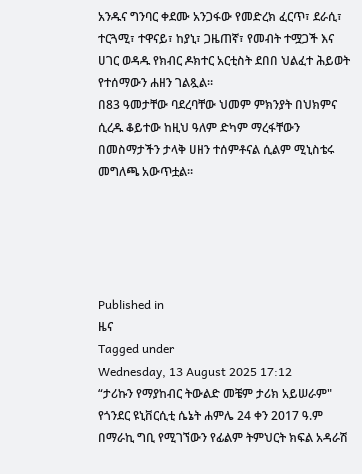አንዱና ግንባር ቀደሙ አንጋፋው የመድረክ ፈርጥ፣ ደራሲ፣ ተርጓሚ፣ ተዋናይ፣ ከያኒ፣ ጋዜጠኛ፣ የመብት ተሟጋች እና ሀገር ወዳዱ የክብር ዶክተር አርቲስት ደበበ ህልፈተ ሕይወት የተሰማውን ሐዘን ገልጿል።
በ83 ዓመታቸው ባደረባቸው ህመም ምክንያት በህክምና ሲረዱ ቆይተው ከዚህ ዓለም ድካም ማረፋቸውን በመስማታችን ታላቅ ሀዘን ተሰምቶናል ሲልም ሚኒስቴሩ መግለጫ አውጥቷል።





Published in
ዜና
Tagged under
Wednesday, 13 August 2025 17:12
“ታሪኩን የማያከብር ትውልድ መቼም ታሪክ አይሠራም"
የጎንደር ዩኒቨርሲቲ ሴኔት ሐምሌ 24 ቀን 2017 ዓ.ም በማራኪ ግቢ የሚገኘውን የፊልም ትምህርት ክፍል አዳራሽ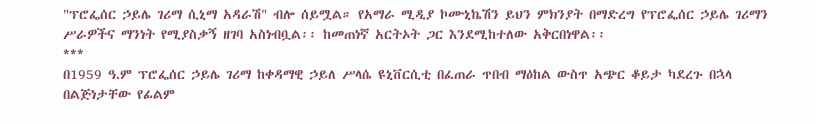"ፕሮፌሰር ኃይሌ ገሪማ ሲኒማ አዳራሽ" ብሎ ሰይሟል። የአማራ ሚዲያ ኮሙኒኬሽን ይህን ምክንያት በማድረግ የፕሮፌሰር ኃይሌ ገሪማን ሥራዎችና ማንነት የሚያስቃኝ ዘገባ አስነብቧል፡፡ ከመጠነኛ አርትኦት ጋር እንደሚከተለው አቅርበነዋል፡፡
***
በ1959 ዓ.ም ፕሮፌሰር ኃይሌ ገሪማ ከቀዳማዊ ኃይለ ሥላሴ ዩኒቨርሲቲ በፈጠራ ጥበብ ማዕከል ውስጥ አጭር ቆይታ ካደረጉ በኋላ በልጅነታቸው የፊልም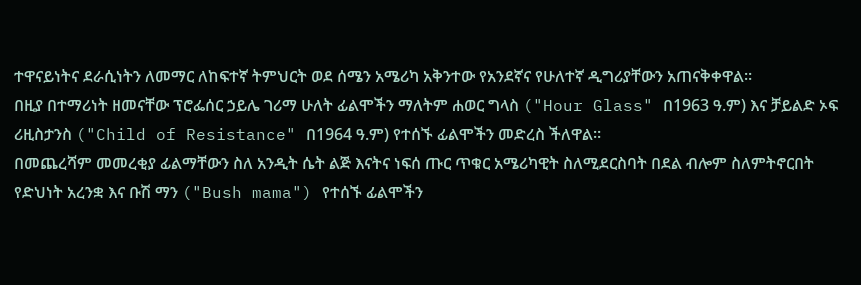ተዋናይነትና ደራሲነትን ለመማር ለከፍተኛ ትምህርት ወደ ሰሜን አሜሪካ አቅንተው የአንደኛና የሁለተኛ ዲግሪያቸውን አጠናቅቀዋል።
በዚያ በተማሪነት ዘመናቸው ፕሮፌሰር ኃይሌ ገሪማ ሁለት ፊልሞችን ማለትም ሐወር ግላስ ("Hour Glass" በ1963 ዓ.ም) እና ቻይልድ ኦፍ ሪዚስታንስ ("Child of Resistance" በ1964 ዓ.ም) የተሰኙ ፊልሞችን መድረስ ችለዋል።
በመጨረሻም መመረቂያ ፊልማቸውን ስለ አንዲት ሴት ልጅ እናትና ነፍሰ ጡር ጥቁር አሜሪካዊት ስለሚደርስባት በደል ብሎም ስለምትኖርበት የድህነት አረንቋ እና ቡሽ ማን ("Bush mama") የተሰኙ ፊልሞችን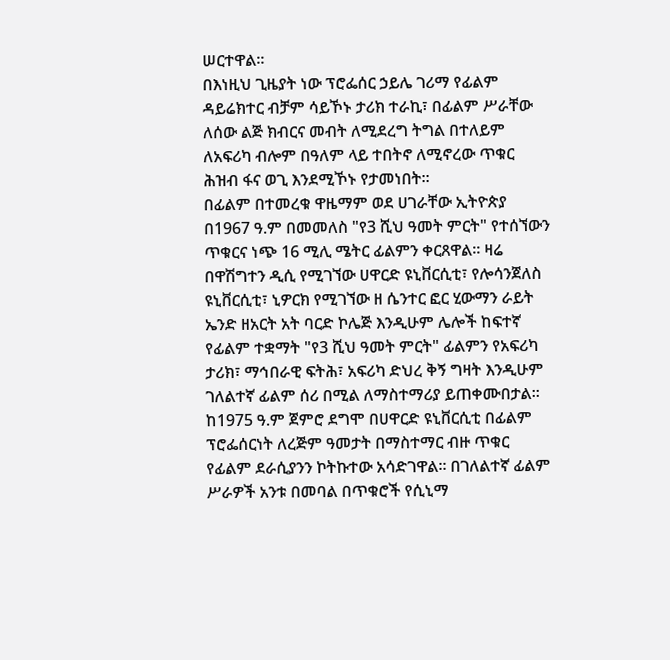ሠርተዋል።
በእነዚህ ጊዜያት ነው ፕሮፌሰር ኃይሌ ገሪማ የፊልም ዳይሬክተር ብቻም ሳይኾኑ ታሪክ ተራኪ፣ በፊልም ሥራቸው ለሰው ልጅ ክብርና መብት ለሚደረግ ትግል በተለይም ለአፍሪካ ብሎም በዓለም ላይ ተበትኖ ለሚኖረው ጥቁር ሕዝብ ፋና ወጊ እንደሚኾኑ የታመነበት።
በፊልም በተመረቁ ዋዜማም ወደ ሀገራቸው ኢትዮጵያ በ1967 ዓ.ም በመመለስ "የ3 ሺህ ዓመት ምርት" የተሰኘውን ጥቁርና ነጭ 16 ሚሊ ሜትር ፊልምን ቀርጸዋል። ዛሬ በዋሽግተን ዲሲ የሚገኘው ሀዋርድ ዩኒቨርሲቲ፣ የሎሳንጀለስ ዩኒቨርሲቲ፣ ኒዎርክ የሚገኘው ዘ ሴንተር ፎር ሂውማን ራይት ኤንድ ዘአርት አት ባርድ ኮሌጅ እንዲሁም ሌሎች ከፍተኛ የፊልም ተቋማት "የ3 ሺህ ዓመት ምርት" ፊልምን የአፍሪካ ታሪክ፣ ማኅበራዊ ፍትሕ፣ አፍሪካ ድህረ ቅኝ ግዛት እንዲሁም ገለልተኛ ፊልም ሰሪ በሚል ለማስተማሪያ ይጠቀሙበታል።
ከ1975 ዓ.ም ጀምሮ ደግሞ በሀዋርድ ዩኒቨርሲቲ በፊልም ፕሮፌሰርነት ለረጅም ዓመታት በማስተማር ብዙ ጥቁር የፊልም ደራሲያንን ኮትኩተው አሳድገዋል። በገለልተኛ ፊልም ሥራዎች አንቱ በመባል በጥቁሮች የሲኒማ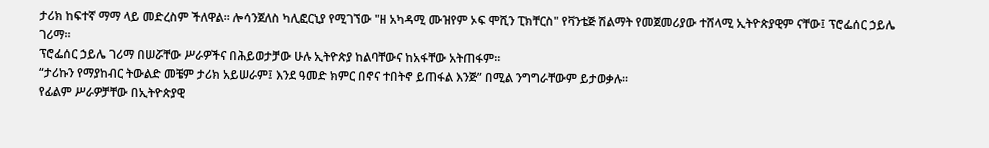ታሪክ ከፍተኛ ማማ ላይ መድረስም ችለዋል። ሎሳንጀለስ ካሊፎርኒያ የሚገኘው "ዘ አካዳሚ ሙዝየም ኦፍ ሞሺን ፒክቸርስ" የቫንቴጅ ሽልማት የመጀመሪያው ተሸላሚ ኢትዮጵያዊም ናቸው፤ ፕሮፌሰር ኃይሌ ገሪማ።
ፕሮፌሰር ኃይሌ ገሪማ በሠሯቸው ሥራዎችና በሕይወታቻው ሁሉ ኢትዮጵያ ከልባቸውና ከአፋቸው አትጠፋም።
“ታሪኩን የማያከብር ትውልድ መቼም ታሪክ አይሠራም፤ እንደ ዓመድ ክምር በኖና ተበትኖ ይጠፋል እንጅ” በሚል ንግግራቸውም ይታወቃሉ።
የፊልም ሥራዎቻቸው በኢትዮጵያዊ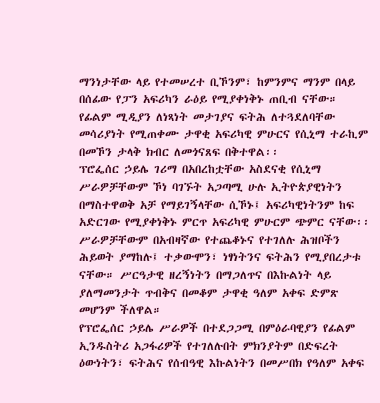ማንነታቸው ላይ የተመሠረተ ቢኾንም፣ ከምንምና ማንም በላይ በሰፊው የፓን አፍሪካን ራዕይ የሚያቀነቅኑ ጠቢብ ናቸው። የፊልም ሚዲያን ለነጻነት መታገያና ፍትሕ ለተጓደለባቸው መሳሪያነት የሚጠቀሙ ታዋቂ አፍሪካዊ ምሁርና የሲኒማ ተራኪም በመኾን ታላቅ ክብር ለመጎናጸፍ በቅተዋል፡፡
ፕሮፌሰር ኃይሌ ገሪማ በአበረከቷቸው አስደናቂ የሲኒማ ሥራዎቻቸውም ኾነ ባገኙት አጋጣሚ ሁሉ ኢትዮጵያዊነትን በማስተዋወቅ አቻ የማይገኝላቸው ሲኾኑ፤ አፍሪካዊነትንም ከፍ አድርገው የሚያቀነቅኑ ምርጥ አፍሪካዊ ምሁርም ጭምር ናቸው፡፡
ሥራዎቻቸውም በአብዛኛው የተጨቆኑና የተገለሉ ሕዝቦችን ሕይወት ያማከሉ፤ ተቃውሞን፣ ነፃነትንና ፍትሕን የሚያበረታቱ ናቸው። ሥርዓታዊ ዘረኝነትን በማጋለጥና በእኩልነት ላይ ያለማመንታት ጥብቅና በመቆም ታዋቂ ዓለም አቀፍ ድምጽ መሆንም ችለዋል።
የፕሮፌሰር ኃይሌ ሥራዎች በተደጋጋሚ በምዕራባዊያን የፊልም ኢንዱስትሪ አጋፋሪዎች የተገለሉበት ምክንያትም በድፍረት ዕውነትን፣ ፍትሕና የሰብዓዊ እኩልነትን በመሥበክ የዓለም አቀፍ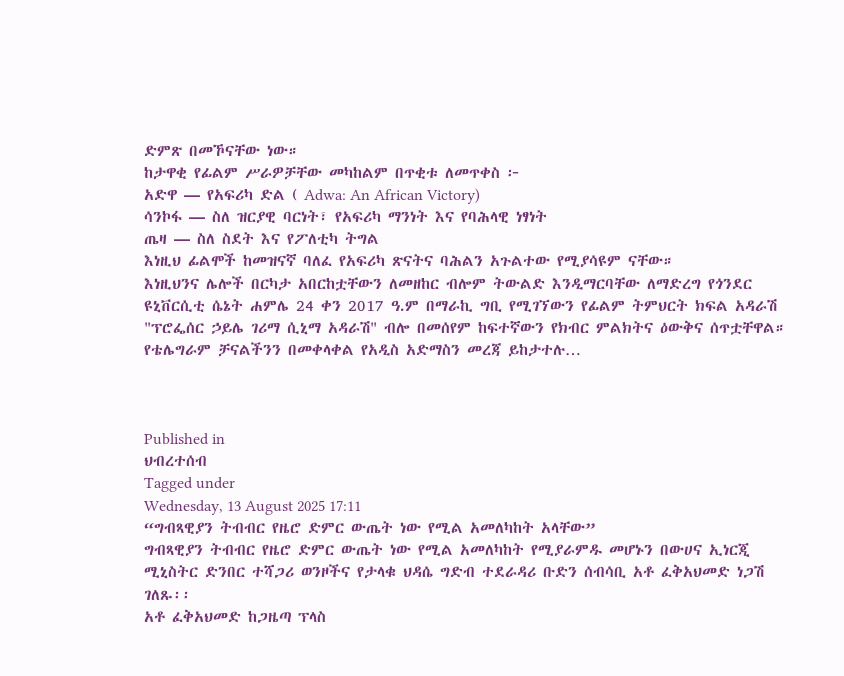ድምጽ በመኾናቸው ነው።
ከታዋቂ የፊልም ሥራዎቻቸው መካከልም በጥቂቱ ለመጥቀስ ፦
አድዋ — የአፍሪካ ድል ( Adwa: An African Victory)
ሳንኮፋ — ስለ ዝርያዊ ባርነት፣ የአፍሪካ ማንነት እና የባሕላዊ ነፃነት
ጤዛ — ስለ ስደት እና የፖለቲካ ትግል
እነዚህ ፊልሞች ከመዝናኛ ባለፈ የአፍሪካ ጽናትና ባሕልን አጉልተው የሚያሳዩም ናቸው።
እነዚህንና ሌሎች በርካታ አበርከቷቸውን ለመዘከር ብሎም ትውልድ እንዲማርባቸው ለማድረግ የጎንደር ዩኒቨርሲቲ ሴኔት ሐምሌ 24 ቀን 2017 ዓ.ም በማራኪ ግቢ የሚገኘውን የፊልም ትምህርት ክፍል አዳራሽ "ፕሮፌሰር ኃይሌ ገሪማ ሲኒማ አዳራሽ" ብሎ በመሰየም ከፍተኛውን የክብር ምልክትና ዕውቅና ሰጥቷቸዋል።
የቴሌግራም ቻናልችንን በመቀላቀል የአዲስ አድማስን መረጃ ይከታተሉ…



Published in
ህብረተሰብ
Tagged under
Wednesday, 13 August 2025 17:11
“ግብጻዊያን ትብብር የዜሮ ድምር ውጤት ነው የሚል አመለካከት አላቸው”
ግብጻዊያን ትብብር የዜሮ ድምር ውጤት ነው የሚል አመለካከት የሚያራምዱ መሆኑን በውሀና ኢነርጂ ሚኒስትር ድንበር ተሻጋሪ ወንዞችና የታላቁ ህዳሴ ግድብ ተደራዳሪ ቡድን ሰብሳቢ አቶ ፈቅአህመድ ነጋሽ ገለጹ፡፡
አቶ ፈቅአህመድ ከጋዜጣ ፕላስ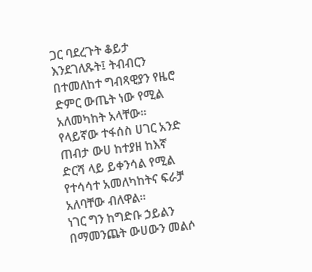ጋር ባደረጉት ቆይታ እንደገለጹት፤ ትብብርን በተመለከተ ግብጻዊያን የዜሮ ድምር ውጤት ነው የሚል አለመካከት አላቸው፡፡
የላይኛው ተፋሰስ ሀገር አንድ ጠብታ ውሀ ከተያዘ ከእኛ ድርሻ ላይ ይቀንሳል የሚል የተሳሳተ አመለካከትና ፍራቻ አለባቸው ብለዋል፡፡
ነገር ግን ከግድቡ ኃይልን በማመንጨት ውሀውን መልሶ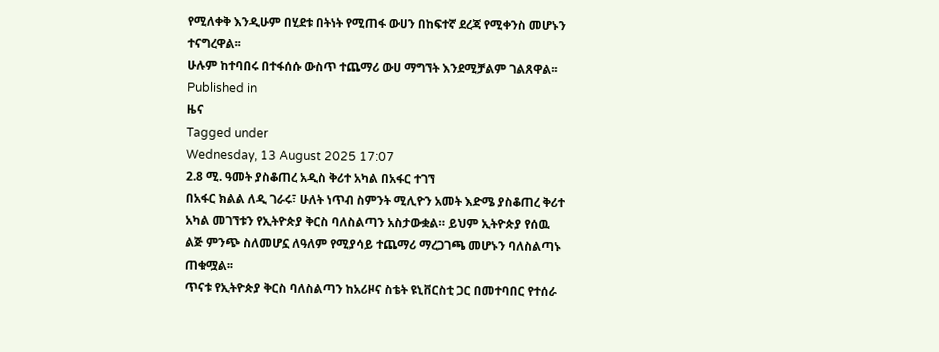የሚለቀቅ እንዲሁም በሂደቱ በትነት የሚጠፋ ውሀን በከፍተኛ ደረጃ የሚቀንስ መሆኑን ተናግረዋል፡፡
ሁሉም ከተባበሩ በተፋሰሱ ውስጥ ተጨማሪ ውሀ ማግኘት እንደሚቻልም ገልጸዋል፡፡
Published in
ዜና
Tagged under
Wednesday, 13 August 2025 17:07
2.8 ሚ. ዓመት ያስቆጠረ አዲስ ቅሪተ አካል በአፋር ተገኘ
በአፋር ክልል ለዲ ገራሩ፣ ሁለት ነጥብ ስምንት ሚሊዮን አመት እድሜ ያስቆጠረ ቅሪተ አካል መገኘቱን የኢትዮጵያ ቅርስ ባለስልጣን አስታውቋል። ይህም ኢትዮጵያ የሰዉ ልጅ ምንጭ ስለመሆኗ ለዓለም የሚያሳይ ተጨማሪ ማረጋገጫ መሆኑን ባለስልጣኑ ጠቁሟል፡፡
ጥናቱ የኢትዮጵያ ቅርስ ባለስልጣን ከአሪዞና ስቴት ዩኒቨርስቲ ጋር በመተባበር የተሰራ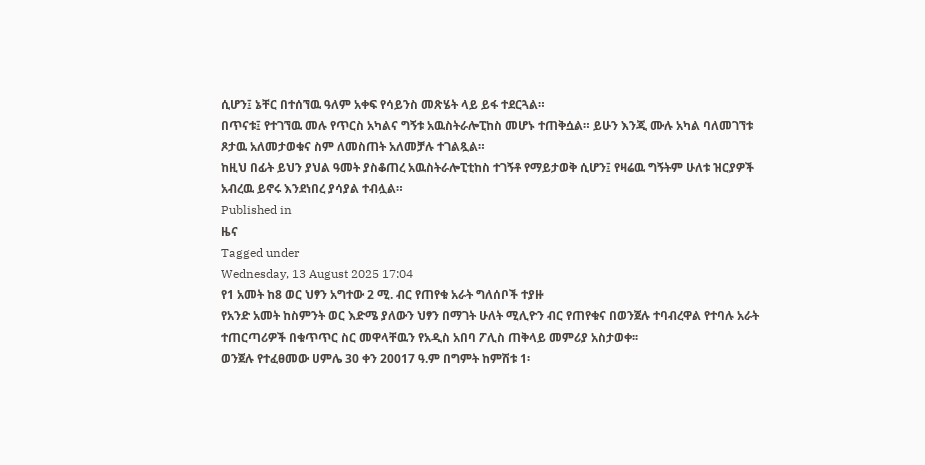ሲሆን፤ ኔቸር በተሰኘዉ ዓለም አቀፍ የሳይንስ መጽሄት ላይ ይፋ ተደርጓል።
በጥናቱ፤ የተገኘዉ መሉ የጥርስ አካልና ግኝቱ አዉስትራሎፒከስ መሆኑ ተጠቅሷል። ይሁን እንጂ ሙሉ አካል ባለመገኘቱ ጾታዉ አለመታወቁና ስም ለመስጠት አለመቻሉ ተገልጿል።
ከዚህ በፊት ይህን ያህል ዓመት ያስቆጠረ አዉስትራሎፒቲከስ ተገኝቶ የማይታወቅ ሲሆን፤ የዛሬዉ ግኝትም ሁለቱ ዝርያዎች አብረዉ ይኖሩ እንደነበረ ያሳያል ተብሏል።
Published in
ዜና
Tagged under
Wednesday, 13 August 2025 17:04
የ1 አመት ከ8 ወር ህፃን አግተው 2 ሚ. ብር የጠየቁ አራት ግለሰቦች ተያዙ
የአንድ አመት ከስምንት ወር እድሜ ያለውን ህፃን በማገት ሁለት ሚሊዮን ብር የጠየቁና በወንጀሉ ተባብረዋል የተባሉ አራት ተጠርጣሪዎች በቁጥጥር ስር መዋላቸዉን የአዲስ አበባ ፖሊስ ጠቅላይ መምሪያ አስታወቀ፡፡
ወንጀሉ የተፈፀመው ሀምሌ 30 ቀን 20017 ዓ.ም በግምት ከምሽቱ 1፡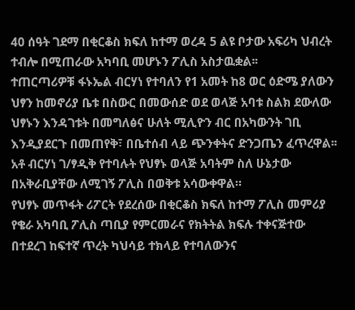40 ሰዓት ገደማ በቂርቆስ ክፍለ ከተማ ወረዳ 5 ልዩ ቦታው አፍሪካ ህብረት ተብሎ በሚጠራው አካባቢ መሆኑን ፖሊስ አስታዉቋል፡፡
ተጠርጣሪዎቹ ፋኑኤል ብርሃነ የተባለን የ1 አመት ከ8 ወር ዕድሜ ያለውን ህፃን ከመኖሪያ ቤቱ በስውር በመውሰድ ወደ ወላጅ አባቱ ስልክ ደውለው ህፃኑን እንዳገቱት በመግለፅና ሁለት ሚሊዮን ብር በአካውንት ገቢ እንዲያደርጉ በመጠየቅ፣ በቤተሰብ ላይ ጭንቀትና ድንጋጤን ፈጥረዋል፡፡
አቶ ብርሃነ ገ/ፃዲቅ የተባሉት የህፃኑ ወላጅ አባትም ስለ ሁኔታው በአቅራቢያቸው ለሚገኝ ፖሊስ በወቅቱ አሳውቀዋል።
የህፃኑ መጥፋት ሪፖርት የደረሰው በቂርቆስ ክፍለ ከተማ ፖሊስ መምሪያ የቄራ አካባቢ ፖሊስ ጣቢያ የምርመራና የክትትል ክፍሉ ተቀናጅተው በተደረገ ከፍተኛ ጥረት ካህሳይ ተክላይ የተባለውንና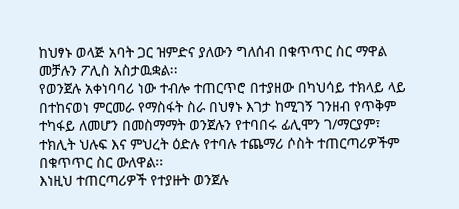ከህፃኑ ወላጅ አባት ጋር ዝምድና ያለውን ግለሰብ በቁጥጥር ስር ማዋል መቻሉን ፖሊስ አስታዉቋል፡፡
የወንጀሉ አቀነባባሪ ነው ተብሎ ተጠርጥሮ በተያዘው በካህሳይ ተክላይ ላይ በተከናወነ ምርመራ የማስፋት ስራ በህፃኑ እገታ ከሚገኝ ገንዘብ የጥቅም ተካፋይ ለመሆን በመስማማት ወንጀሉን የተባበሩ ፊሊሞን ገ/ማርያም፣ ተክሊት ህሉፍ እና ምህረት ዕድሉ የተባሉ ተጨማሪ ሶስት ተጠርጣሪዎችም በቁጥጥር ስር ውለዋል፡፡
እነዚህ ተጠርጣሪዎች የተያዙት ወንጀሉ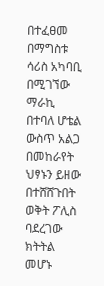በተፈፀመ በማግስቱ ሳሪስ አካባቢ በሚገኘው ማራኪ በተባለ ሆቴል ውስጥ አልጋ በመከራየት ህፃኑን ይዘው በተሸሸጉበት ወቅት ፖሊስ ባደረገው ክትትል መሆኑ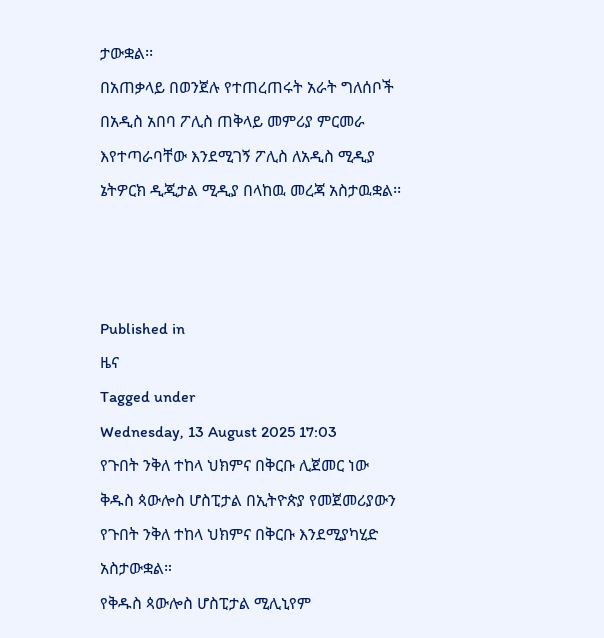ታውቋል፡፡
በአጠቃላይ በወንጀሉ የተጠረጠሩት አራት ግለሰቦች በአዲስ አበባ ፖሊስ ጠቅላይ መምሪያ ምርመራ እየተጣራባቸው እንደሚገኝ ፖሊስ ለአዲስ ሚዲያ ኔትዎርክ ዲጂታል ሚዲያ በላከዉ መረጃ አስታዉቋል፡፡



Published in
ዜና
Tagged under
Wednesday, 13 August 2025 17:03
የጉበት ንቅለ ተከላ ህክምና በቅርቡ ሊጀመር ነው
ቅዱስ ጳውሎስ ሆስፒታል በኢትዮጵያ የመጀመሪያውን የጉበት ንቅለ ተከላ ህክምና በቅርቡ እንደሚያካሂድ አስታውቋል።
የቅዱስ ጳውሎስ ሆስፒታል ሚሊኒየም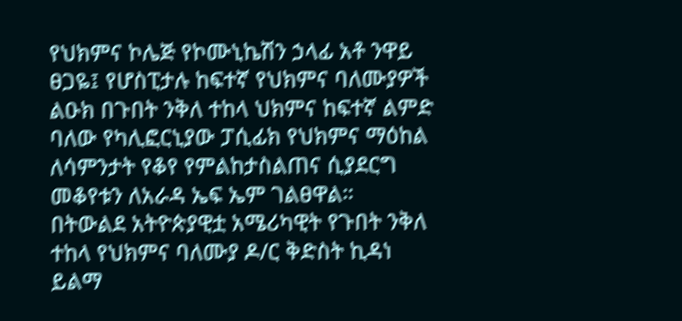የህክምና ኮሌጅ የኮሙኒኬሽን ኃላፊ አቶ ንዋይ ፀጋዬ፤ የሆስፒታሉ ከፍተኛ የህክምና ባለሙያዎች ልዑክ በጉበት ንቅለ ተከላ ህክምና ከፍተኛ ልምድ ባለው የካሊፎርኒያው ፓሲፊክ የህክምና ማዕከል ለሳምንታት የቆየ የምልከታስልጠና ሲያደርግ መቆየቱን ለአራዳ ኤፍ ኤም ገልፀዋል።
በትውልደ አትዮጵያዊቷ አሜሪካዊት የጉበት ንቅለ ተከላ የህክምና ባለሙያ ዶ/ር ቅድስት ኪዳነ ይልማ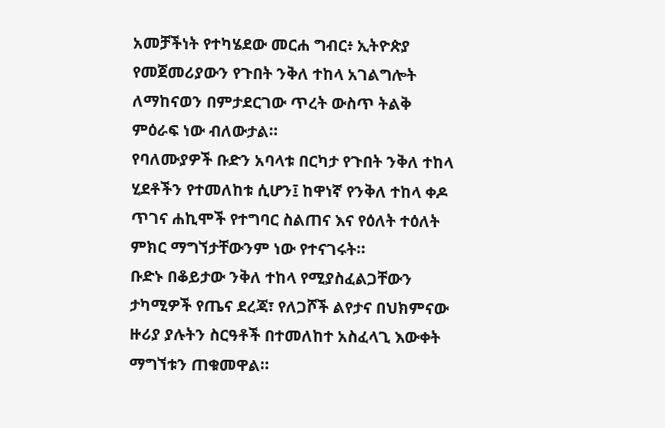አመቻችነት የተካሄደው መርሐ ግብር፥ ኢትዮጵያ የመጀመሪያውን የጉበት ንቅለ ተከላ አገልግሎት ለማከናወን በምታደርገው ጥረት ውስጥ ትልቅ ምዕራፍ ነው ብለውታል።
የባለሙያዎች ቡድን አባላቱ በርካታ የጉበት ንቅለ ተከላ ሂደቶችን የተመለከቱ ሲሆን፤ ከዋነኛ የንቅለ ተከላ ቀዶ ጥገና ሐኪሞች የተግባር ስልጠና እና የዕለት ተዕለት ምክር ማግኘታቸውንም ነው የተናገሩት።
ቡድኑ በቆይታው ንቅለ ተከላ የሚያስፈልጋቸውን ታካሚዎች የጤና ደረጃ፣ የለጋሾች ልየታና በህክምናው ዙሪያ ያሉትን ስርዓቶች በተመለከተ አስፈላጊ እውቀት ማግኘቱን ጠቁመዋል።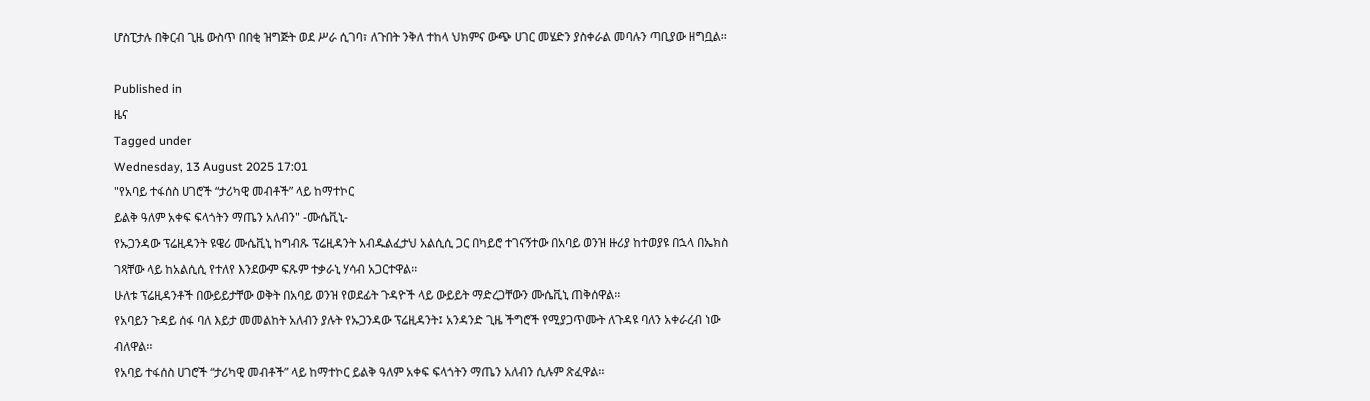ሆስፒታሉ በቅርብ ጊዜ ውስጥ በበቂ ዝግጅት ወደ ሥራ ሲገባ፣ ለጉበት ንቅለ ተከላ ህክምና ውጭ ሀገር መሄድን ያስቀራል መባሉን ጣቢያው ዘግቧል፡፡

Published in
ዜና
Tagged under
Wednesday, 13 August 2025 17:01
"የአባይ ተፋሰስ ሀገሮች “ታሪካዊ መብቶች” ላይ ከማተኮር
ይልቅ ዓለም አቀፍ ፍላጎትን ማጤን አለብን" -ሙሴቪኒ-
የኡጋንዳው ፕሬዚዳንት ዩዌሪ ሙሴቪኒ ከግብጹ ፕሬዚዳንት አብዱልፈታህ አልሲሲ ጋር በካይሮ ተገናኝተው በአባይ ወንዝ ዙሪያ ከተወያዩ በኋላ በኤክስ ገጻቸው ላይ ከአልሲሲ የተለየ እንደውም ፍጹም ተቃራኒ ሃሳብ አጋርተዋል፡፡
ሁለቱ ፕሬዚዳንቶች በውይይታቸው ወቅት በአባይ ወንዝ የወደፊት ጉዳዮች ላይ ውይይት ማድረጋቸውን ሙሴቪኒ ጠቅሰዋል፡፡
የአባይን ጉዳይ ሰፋ ባለ እይታ መመልከት አለብን ያሉት የኡጋንዳው ፕሬዚዳንት፤ አንዳንድ ጊዜ ችግሮች የሚያጋጥሙት ለጉዳዩ ባለን አቀራረብ ነው ብለዋል፡፡
የአባይ ተፋሰስ ሀገሮች “ታሪካዊ መብቶች” ላይ ከማተኮር ይልቅ ዓለም አቀፍ ፍላጎትን ማጤን አለብን ሲሉም ጽፈዋል፡፡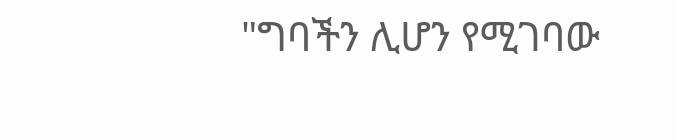"ግባችን ሊሆን የሚገባው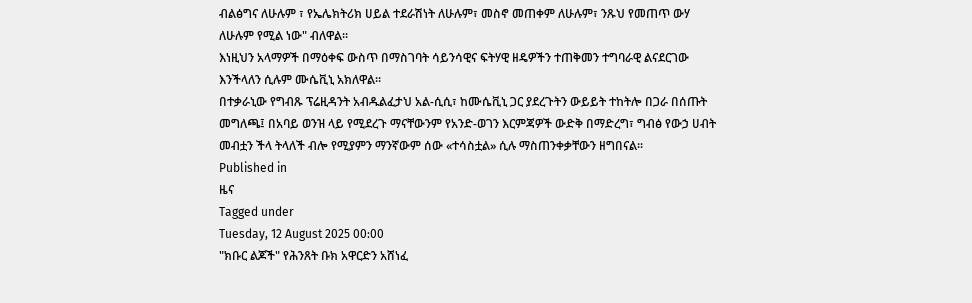ብልፅግና ለሁሉም ፣ የኤሌክትሪክ ሀይል ተደራሽነት ለሁሉም፣ መስኖ መጠቀም ለሁሉም፣ ንጹህ የመጠጥ ውሃ ለሁሉም የሚል ነው" ብለዋል፡፡
እነዚህን አላማዎች በማዕቀፍ ውስጥ በማስገባት ሳይንሳዊና ፍትሃዊ ዘዴዎችን ተጠቅመን ተግባራዊ ልናደርገው እንችላለን ሲሉም ሙሴቪኒ አክለዋል፡፡
በተቃራኒው የግብጹ ፕሬዚዳንት አብዱልፈታህ አል-ሲሲ፣ ከሙሴቪኒ ጋር ያደረጉትን ውይይት ተከትሎ በጋራ በሰጡት መግለጫ፤ በአባይ ወንዝ ላይ የሚደረጉ ማናቸውንም የአንድ-ወገን እርምጃዎች ውድቅ በማድረግ፣ ግብፅ የውኃ ሀብት መብቷን ችላ ትላለች ብሎ የሚያምን ማንኛውም ሰው «ተሳስቷል» ሲሉ ማስጠንቀቃቸውን ዘግበናል፡፡
Published in
ዜና
Tagged under
Tuesday, 12 August 2025 00:00
"ክቡር ልጆች" የሕንጸት ቡክ አዋርድን አሸነፈ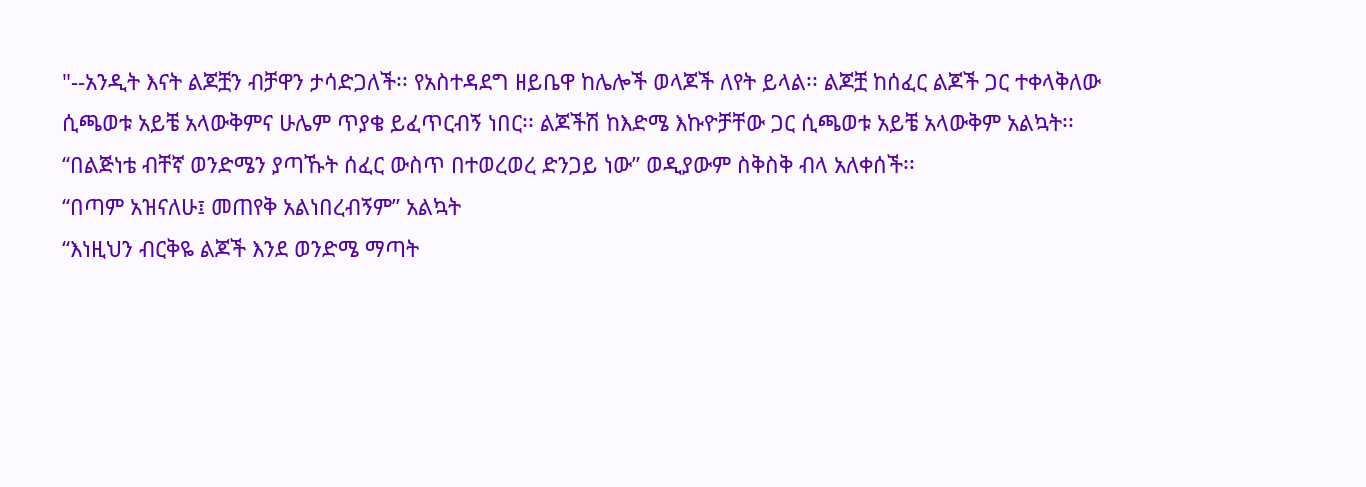"--አንዲት እናት ልጆቿን ብቻዋን ታሳድጋለች፡፡ የአስተዳደግ ዘይቤዋ ከሌሎች ወላጆች ለየት ይላል፡፡ ልጆቿ ከሰፈር ልጆች ጋር ተቀላቅለው ሲጫወቱ አይቼ አላውቅምና ሁሌም ጥያቄ ይፈጥርብኝ ነበር፡፡ ልጆችሽ ከእድሜ እኩዮቻቸው ጋር ሲጫወቱ አይቼ አላውቅም አልኳት፡፡
“በልጅነቴ ብቸኛ ወንድሜን ያጣኹት ሰፈር ውስጥ በተወረወረ ድንጋይ ነው” ወዲያውም ስቅስቅ ብላ አለቀሰች፡፡
“በጣም አዝናለሁ፤ መጠየቅ አልነበረብኝም” አልኳት
“እነዚህን ብርቅዬ ልጆች እንደ ወንድሜ ማጣት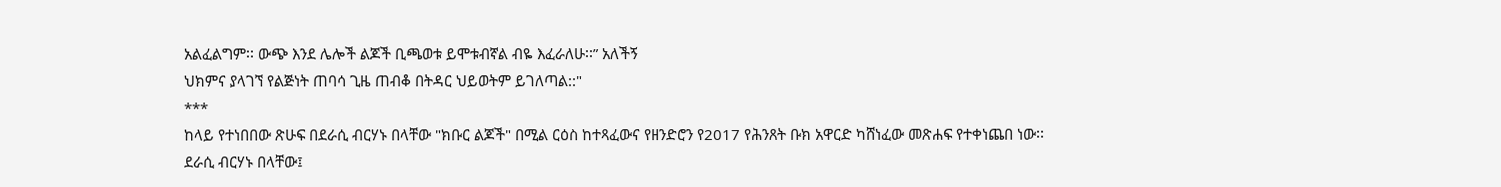አልፈልግም፡፡ ውጭ እንደ ሌሎች ልጆች ቢጫወቱ ይሞቱብኛል ብዬ እፈራለሁ፡፡” አለችኝ
ህክምና ያላገኘ የልጅነት ጠባሳ ጊዜ ጠብቆ በትዳር ህይወትም ይገለጣል::"
***
ከላይ የተነበበው ጽሁፍ በደራሲ ብርሃኑ በላቸው "ክቡር ልጆች" በሚል ርዕስ ከተጻፈውና የዘንድሮን የ2017 የሕንጸት ቡክ አዋርድ ካሸነፈው መጽሐፍ የተቀነጨበ ነው፡፡
ደራሲ ብርሃኑ በላቸው፤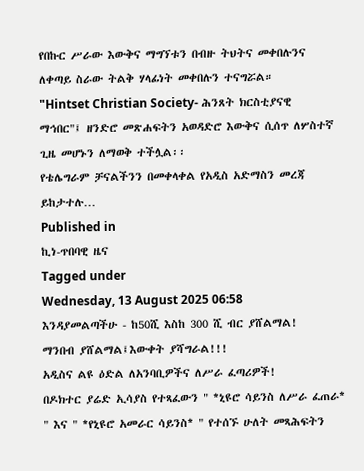የበኩር ሥራው እውቅና ማግኘቱን በብዙ ትህትና መቀበሉንና ለቀጣይ ስራው ትልቅ ሃላፊነት መቀበሉን ተናግሯል።
"Hintset Christian Society- ሕንጸት ክርስቲያናዊ ማኅበር"፤ ዘንድሮ መጽሐፍትን አወዳድሮ እውቅና ሲሰጥ ለሦስተኛ ጊዜ መሆኑን ለማወቅ ተችሏል፡፡
የቴሌግራም ቻናልችንን በመቀላቀል የአዲስ አድማስን መረጃ ይከታተሉ…
Published in
ኪነ-ጥበባዊ ዜና
Tagged under
Wednesday, 13 August 2025 06:58
እንዳያመልጣችሁ - ከ50ሺ እስከ 300 ሺ ብር ያሸልማል!
ማንበብ ያሸልማል፤እውቀት ያሻግራል!!!
አዲስና ልዩ ዕድል ለአንባቢዎችና ለሥራ ፈጣሪዎች!
በዶክተር ያሬድ ኢሳያስ የተጻፈውን " *ኒዩሮ ሳይንስ ለሥራ ፈጠራ* " እና " *የኒዩሮ አመራር ሳይንስ* " የተሰኙ ሁለት መጻሕፍትን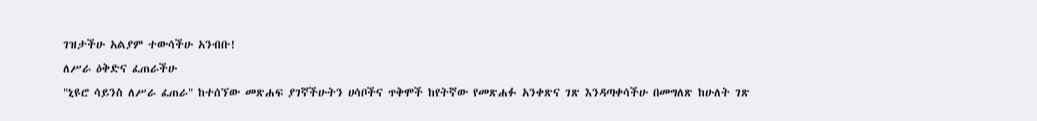ገዝታችሁ አልያም ተውሳችሁ አንብቡ!
ለሥራ ዕቅድና ፈጠራችሁ
"ኒዩሮ ሳይንስ ለሥራ ፈጠራ" ከተሰኘው መጽሐፍ ያገኛችሁትን ሀሳቦችና ጥቅሞች ከየትኛው የመጽሐፉ አንቀጽና ገጽ እንዳጣቀሳችሁ በመግለጽ ከሁለት ገጽ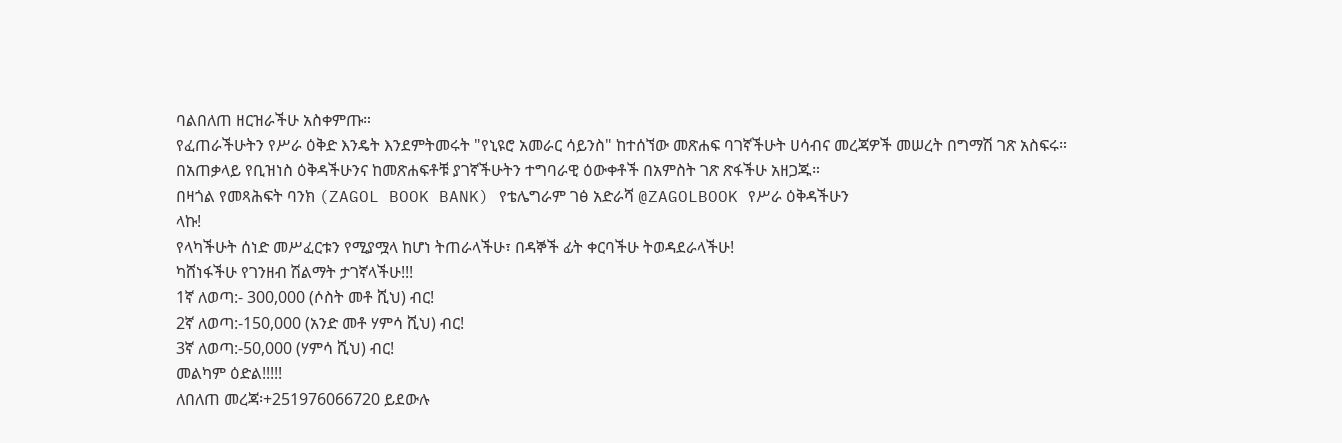ባልበለጠ ዘርዝራችሁ አስቀምጡ።
የፈጠራችሁትን የሥራ ዕቅድ እንዴት እንደምትመሩት "የኒዩሮ አመራር ሳይንስ" ከተሰኘው መጽሐፍ ባገኛችሁት ሀሳብና መረጃዎች መሠረት በግማሽ ገጽ አስፍሩ።
በአጠቃላይ የቢዝነስ ዕቅዳችሁንና ከመጽሐፍቶቹ ያገኛችሁትን ተግባራዊ ዕውቀቶች በአምስት ገጽ ጽፋችሁ አዘጋጁ።
በዛጎል የመጻሕፍት ባንክ (ZAGOL BOOK BANK) የቴሌግራም ገፅ አድራሻ @ZAGOLBOOK የሥራ ዕቅዳችሁን
ላኩ!
የላካችሁት ሰነድ መሥፈርቱን የሚያሟላ ከሆነ ትጠራላችሁ፣ በዳኞች ፊት ቀርባችሁ ትወዳደራላችሁ!
ካሸነፋችሁ የገንዘብ ሽልማት ታገኛላችሁ!!!
1ኛ ለወጣ:- 300,000 (ሶስት መቶ ሺህ) ብር!
2ኛ ለወጣ:-150,000 (አንድ መቶ ሃምሳ ሺህ) ብር!
3ኛ ለወጣ:-50,000 (ሃምሳ ሺህ) ብር!
መልካም ዕድል!!!!!
ለበለጠ መረጃ፡+251976066720 ይደውሉ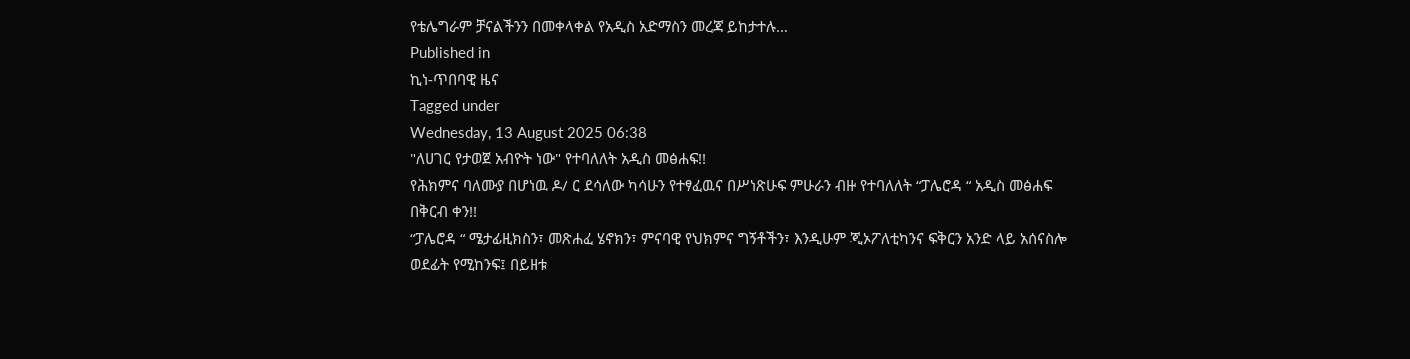የቴሌግራም ቻናልችንን በመቀላቀል የአዲስ አድማስን መረጃ ይከታተሉ…
Published in
ኪነ-ጥበባዊ ዜና
Tagged under
Wednesday, 13 August 2025 06:38
"ለሀገር የታወጀ አብዮት ነው" የተባለለት አዲስ መፅሐፍ!!
የሕክምና ባለሙያ በሆነዉ ዶ/ ር ደሳለው ካሳሁን የተፃፈዉና በሥነጽሁፍ ምሁራን ብዙ የተባለለት “ፓሌሮዳ “ አዲስ መፅሐፍ በቅርብ ቀን!!
“ፓሌሮዳ “ ሜታፊዚክስን፣ መጽሐፈ ሄኖክን፣ ምናባዊ የህክምና ግኝቶችን፣ እንዲሁም ጂኦፖለቲካንና ፍቅርን አንድ ላይ አሰናስሎ ወደፊት የሚከንፍ፤ በይዘቱ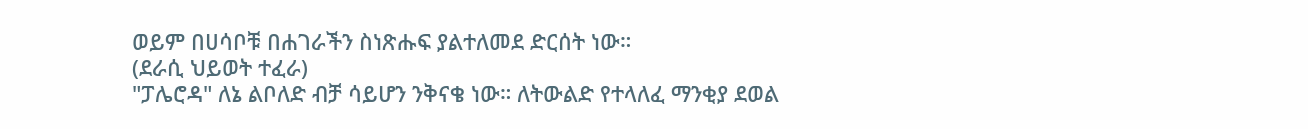ወይም በሀሳቦቹ በሐገራችን ስነጽሑፍ ያልተለመደ ድርሰት ነው።
(ደራሲ ህይወት ተፈራ)
"ፓሌሮዳ" ለኔ ልቦለድ ብቻ ሳይሆን ንቅናቄ ነው። ለትውልድ የተላለፈ ማንቂያ ደወል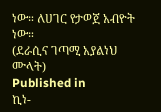ነው። ለሀገር የታወጀ አብዮት ነው።
(ደራሲና ገጣሚ አያልነህ ሙላት)
Published in
ኪነ-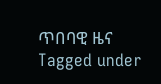ጥበባዊ ዜና
Tagged under